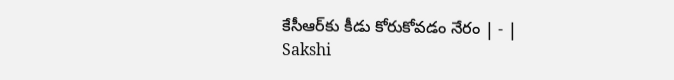కేసీఆర్‌కు కీడు కోరుకోవడం నేరం | - | Sakshi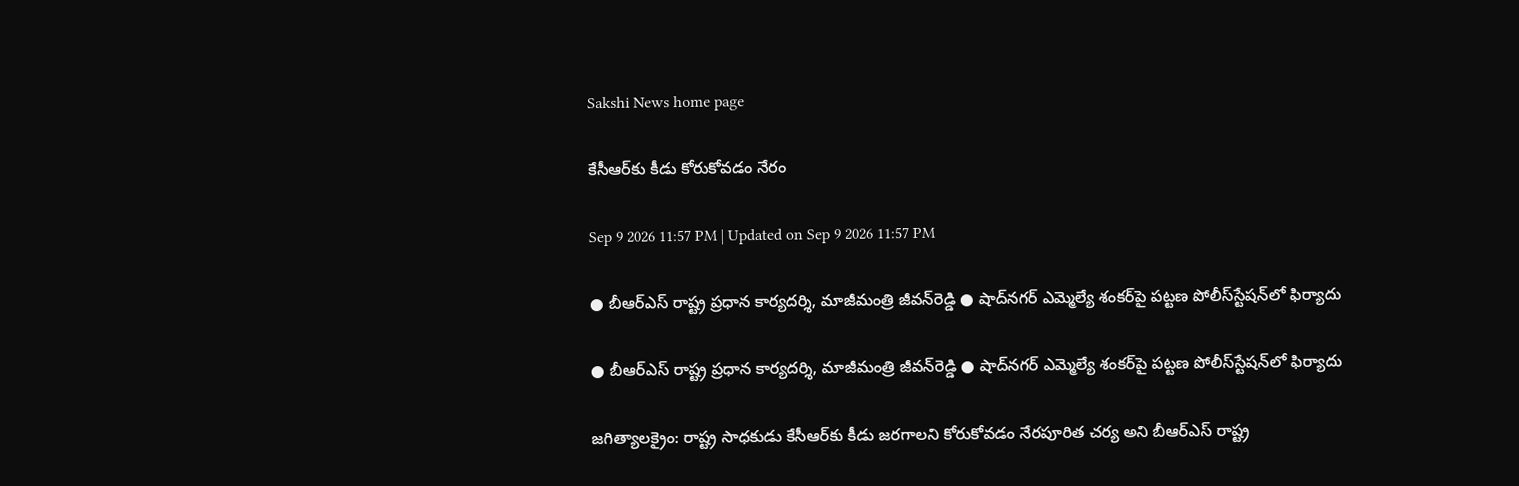Sakshi News home page

కేసీఆర్‌కు కీడు కోరుకోవడం నేరం

Sep 9 2026 11:57 PM | Updated on Sep 9 2026 11:57 PM

● బీఆర్‌ఎస్‌ రాష్ట్ర ప్రధాన కార్యదర్శి, మాజీమంత్రి జీవన్‌రెడ్డి ● షాద్‌నగర్‌ ఎమ్మెల్యే శంకర్‌పై పట్టణ పోలీస్‌స్టేషన్‌లో ఫిర్యాదు

● బీఆర్‌ఎస్‌ రాష్ట్ర ప్రధాన కార్యదర్శి, మాజీమంత్రి జీవన్‌రెడ్డి ● షాద్‌నగర్‌ ఎమ్మెల్యే శంకర్‌పై పట్టణ పోలీస్‌స్టేషన్‌లో ఫిర్యాదు

జగిత్యాలక్రైం: రాష్ట్ర సాధకుడు కేసీఆర్‌కు కీడు జరగాలని కోరుకోవడం నేరపూరిత చర్య అని బీఆర్‌ఎస్‌ రాష్ట్ర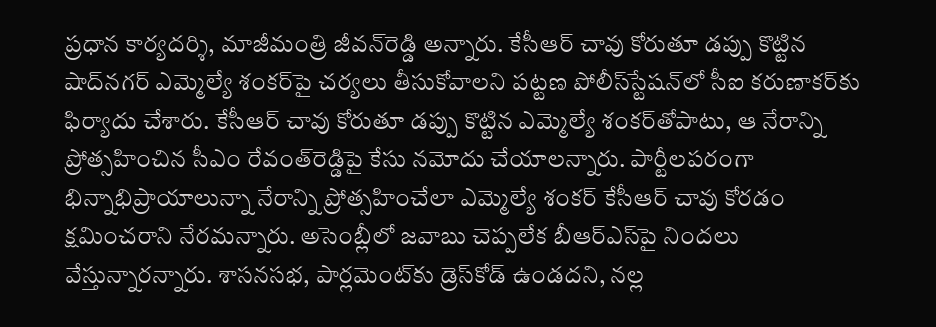ప్రధాన కార్యదర్శి, మాజీమంత్రి జీవన్‌రెడ్డి అన్నారు. కేసీఆర్‌ చావు కోరుతూ డప్పు కొట్టిన షాద్‌నగర్‌ ఎమ్మెల్యే శంకర్‌పై చర్యలు తీసుకోవాలని పట్టణ పోలీస్‌స్టేషన్‌లో సీఐ కరుణాకర్‌కు ఫిర్యాదు చేశారు. కేసీఆర్‌ చావు కోరుతూ డప్పు కొట్టిన ఎమ్మెల్యే శంకర్‌తోపాటు, ఆ నేరాన్ని ప్రోత్సహించిన సీఎం రేవంత్‌రెడ్డిపై కేసు నమోదు చేయాలన్నారు. పార్టీలపరంగా భిన్నాభిప్రాయాలున్నా నేరాన్ని ప్రోత్సహించేలా ఎమ్మెల్యే శంకర్‌ కేసీఆర్‌ చావు కోరడం క్షమించరాని నేరమన్నారు. అసెంబ్లీలో జవాబు చెప్పలేక బీఆర్‌ఎస్‌పై నిందలు వేస్తున్నారన్నారు. శాసనసభ, పార్లమెంట్‌కు డ్రెస్‌కోడ్‌ ఉండదని, నల్ల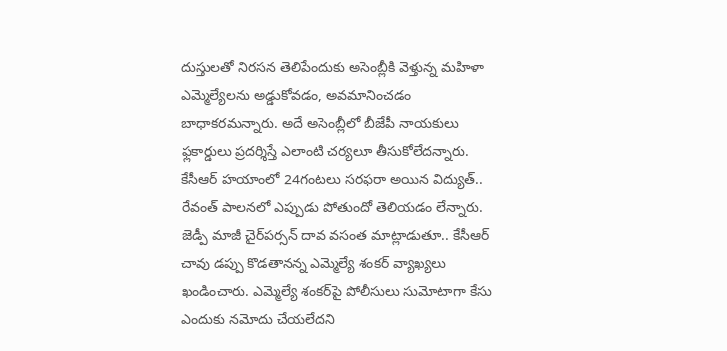దుస్తులతో నిరసన తెలిపేందుకు అసెంబ్లీకి వెళ్తున్న మహిళా ఎమ్మెల్యేలను అడ్డుకోవడం, అవమానించడం బాధాకరమన్నారు. అదే అసెంబ్లీలో బీజేపీ నాయకులు ఫ్లకార్డులు ప్రదర్శిస్తే ఎలాంటి చర్యలూ తీసుకోలేదన్నారు. కేసీఆర్‌ హయాంలో 24గంటలు సరఫరా అయిన విద్యుత్‌.. రేవంత్‌ పాలనలో ఎప్పుడు పోతుందో తెలియడం లేన్నారు. జెడ్పీ మాజీ చైర్‌పర్సన్‌ దావ వసంత మాట్లాడుతూ.. కేసీఆర్‌ చావు డప్పు కొడతానన్న ఎమ్మెల్యే శంకర్‌ వ్యాఖ్యలు ఖండించారు. ఎమ్మెల్యే శంకర్‌పై పోలీసులు సుమోటాగా కేసు ఎందుకు నమోదు చేయలేదని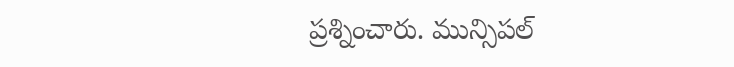ప్రశ్నించారు. మున్సిపల్‌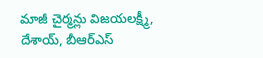మాజీ చైర్మన్లు విజయలక్ష్మీ, దేశాయ్‌, బీఆర్‌ఎస్‌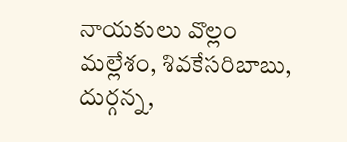నాయకులు వొల్లం మల్లేశం, శివకేసరిబాబు, దుర్గన్న,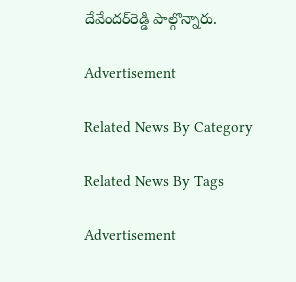దేవేందర్‌రెడ్డి పాల్గొన్నారు.

Advertisement

Related News By Category

Related News By Tags

Advertisement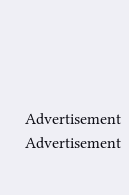Advertisement
Advertisement